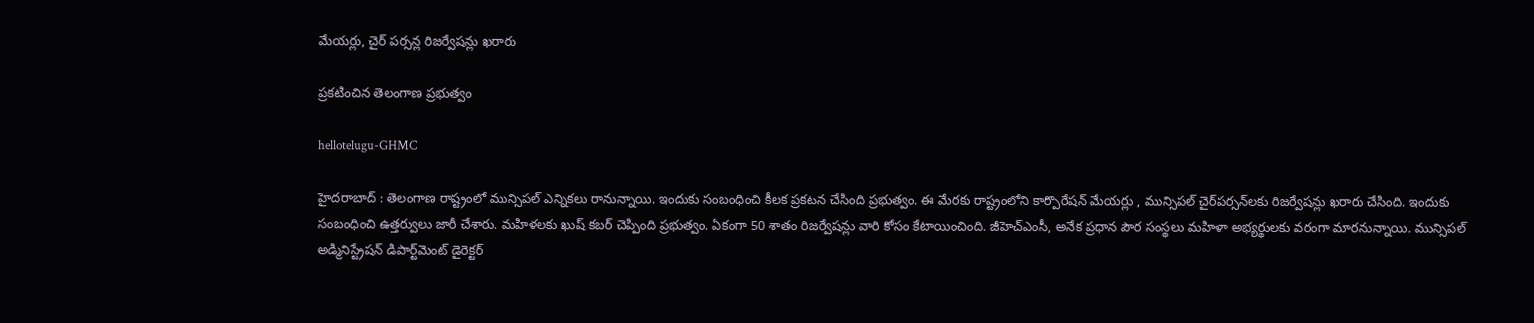మేయ‌ర్లు, చైర్ ప‌ర్స‌న్ల రిజ‌ర్వేష‌న్లు ఖ‌రారు

ప్ర‌క‌టించిన తెలంగాణ ప్ర‌భుత్వం

hellotelugu-GHMC

హైద‌రాబాద్ : తెలంగాణ రాష్ట్రంలో మున్సిప‌ల్ ఎన్నిక‌లు రానున్నాయి. ఇందుకు సంబంధించి కీల‌క ప్ర‌క‌ట‌న చేసింది ప్ర‌భుత్వం. ఈ మేర‌కు రాష్ట్రంలోని కార్పొరేషన్ మేయర్లు , మున్సిపల్ చైర్‌పర్సన్‌లకు రిజర్వేషన్లు ఖరారు చేసింది. ఇందుకు సంబంధించి ఉత్త‌ర్వులు జారీ చేశారు. మ‌హిళ‌ల‌కు ఖుష్ క‌బ‌ర్ చెప్పింది ప్ర‌భుత్వం. ఏకంగా 50 శాతం రిజ‌ర్వేష‌న్లు వారి కోసం కేటాయించింది. జీహెచ్ఎంసీ, అనేక ప్ర‌ధాన పౌర సంస్థ‌లు మ‌హిళా అభ్య‌ర్థుల‌కు వ‌రంగా మార‌నున్నాయి. మున్సిపల్ అడ్మినిస్ట్రేషన్ డిపార్ట్‌మెంట్ డైరెక్టర్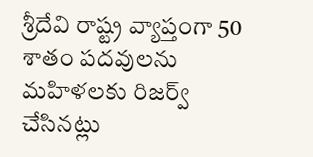శ్రీదేవి రాష్ట్ర వ్యాప్తంగా 50 శాతం పదవులను మహిళలకు రిజర్వ్ చేసినట్లు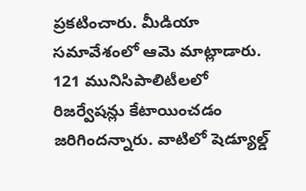ప్రకటించారు. మీడియా సమావేశంలో ఆమె మాట్లాడారు. 121 మునిసిపాలిటీలలో రిజర్వేషన్లు కేటాయించడం జ‌రిగింద‌న్నారు. వాటిలో షెడ్యూల్డ్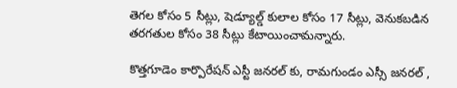తెగల కోసం 5 సీట్లు, షెడ్యూల్డ్ కులాల‌ కోసం 17 సీట్లు, వెనుకబడిన తరగతుల కోసం 38 సీట్లు కేటాయించామ‌న్నారు.

కొత్తగూడెం కార్పొరేషన్ ఎస్టీ జ‌న‌ర‌ల్ కు, రామ‌గుండం ఎస్సీ జ‌న‌రల్ ,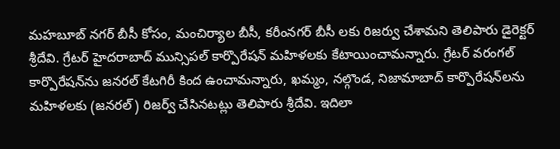మ‌హ‌బూబ్ న‌గ‌ర్ బీసీ కోసం, మంచిర్యాల బీసీ, క‌రీంన‌గ‌ర్ బీసీ ల‌కు రిజ‌ర్వు చేశామ‌ని తెలిపారు డైరెక్ట‌ర్ శ్రీ‌దేవి. గ్రేటర్ హైదరాబాద్ మున్సిపల్ కార్పొరేషన్ మహిళలకు కేటాయించామ‌న్నారు. గ్రేటర్ వరంగల్ కార్పొరేషన్‌ను జనరల్ కేటగిరీ కింద ఉంచామ‌న్నారు, ఖమ్మం, నల్గొండ, నిజామాబాద్ కార్పొరేషన్‌లను మహిళలకు (జనరల్) రిజర్వ్ చేసిన‌ట‌ట్లు తెలిపారు శ్రీ‌దేవి. ఇదిలా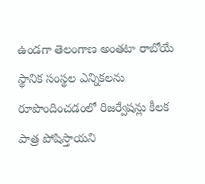ఉండ‌గా తెలంగాణ అంతటా రాబోయే స్థానిక సంస్థల ఎన్నికలను రూపొందించడంలో రిజర్వేషన్లు కీలక పాత్ర పోషిస్తాయని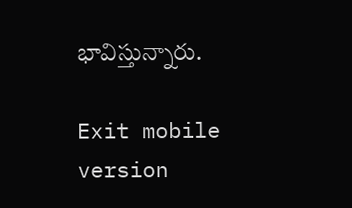భావిస్తున్నారు.

Exit mobile version